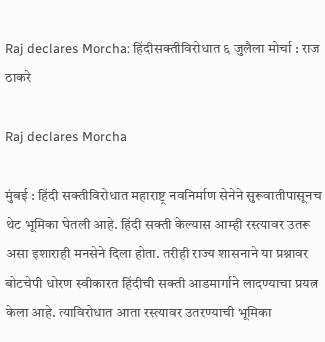Raj declares Morcha: हिंदीसक्तीविरोधात ६ जुलैला मोर्चा : राज ठाकरे

Raj declares Morcha

मुंबई : हिंदी सक्तीविरोधात महाराष्ट्र नवनिर्माण सेनेने सुरूवातीपासूनच थेट भूमिका घेतली आहे. हिंदी सक्ती केल्यास आम्ही रस्त्यावर उतरू असा इशाराही मनसेने दिला होता. तरीही राज्य शासनाने या प्रश्नावर बोटचेपी धोरण स्वीकारत हिंदीची सक्ती आडमार्गाने लादण्याचा प्रयत्न केला आहे. त्याविरोधात आता रस्त्यावर उतरण्याची भूमिका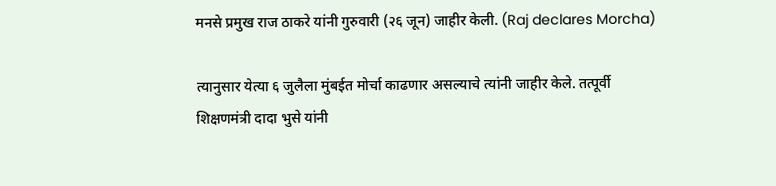मनसे प्रमुख राज ठाकरे यांनी गुरुवारी (२६ जून) जाहीर केली. (Raj declares Morcha)

त्यानुसार येत्या ६ जुलैला मुंबईत मोर्चा काढणार असल्याचे त्यांनी जाहीर केले. तत्पूर्वी शिक्षणमंत्री दादा भुसे यांनी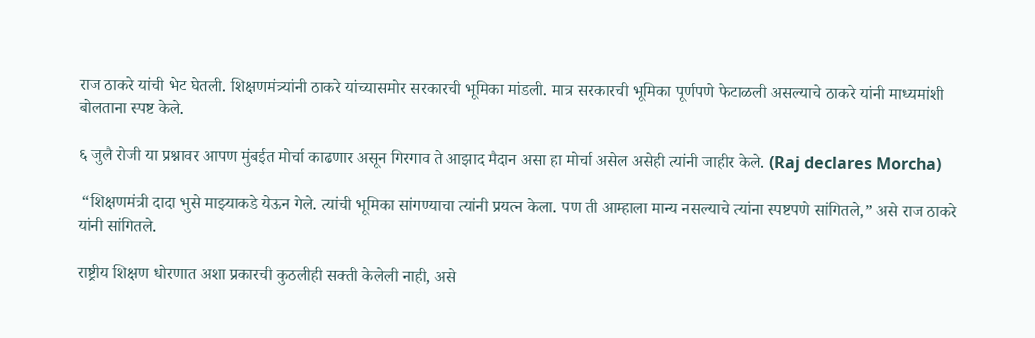राज ठाकरे यांची भेट घेतली. शिक्षणमंत्र्यांनी ठाकरे यांच्यासमोर सरकारची भूमिका मांडली. मात्र सरकारची भूमिका पूर्णपणे फेटाळली असल्याचे ठाकरे यांनी माध्यमांशी बोलताना स्पष्ट केले.

६ जुलै रोजी या प्रश्नावर आपण मुंबईत मोर्चा काढणार असून गिरगाव ते आझाद मैदान असा हा मोर्चा असेल असेही त्यांनी जाहीर केले. (Raj declares Morcha)

 “शिक्षणमंत्री दादा भुसे माझ्याकडे येऊन गेले. त्यांची भूमिका सांगण्याचा त्यांनी प्रयत्न केला. पण ती आम्हाला मान्य नसल्याचे त्यांना स्पष्टपणे सांगितले,” असे राज ठाकरे यांनी सांगितले.

राष्ट्रीय शिक्षण धोरणात अशा प्रकारची कुठलीही सक्ती केलेली नाही, असे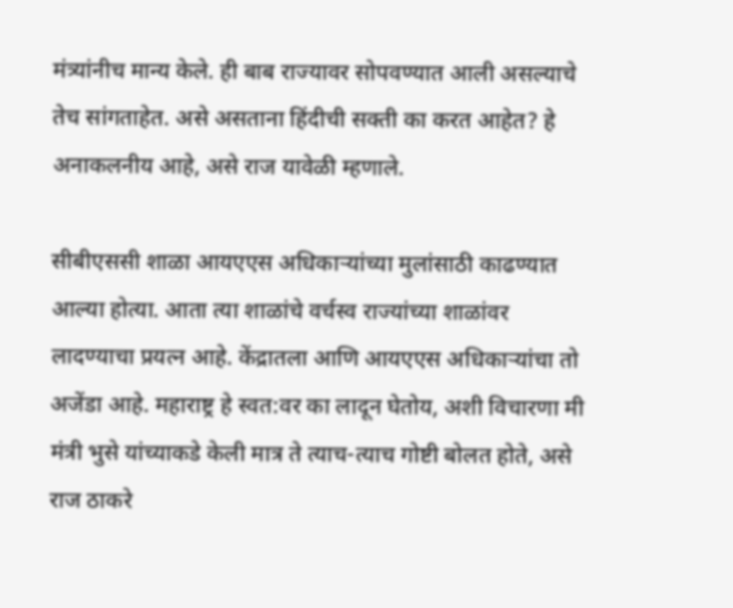मंत्र्यांनीच मान्य केले. ही बाब राज्यावर सोपवण्यात आली असल्याचे तेच सांगताहेत. असे असताना हिंदीची सक्ती का करत आहेत? हे अनाकलनीय आहे, असे राज यावेळी म्हणाले.

सीबीएससी शाळा आयएएस अधिकार्‍यांच्या मुलांसाठी काढण्यात आल्या होत्या. आता त्या शाळांचे वर्चस्व राज्यांच्या शाळांवर लादण्याचा प्रयत्न आहे. केंद्रातला आणि आयएएस अधिकाऱ्यांचा तो अजेंडा आहे. महाराष्ट्र हे स्वत:वर का लादून घेतोय, अशी विचारणा मी मंत्री भुसे यांच्याकडे केली मात्र ते त्याच-त्याच गोष्टी बोलत होते, असे राज ठाकरे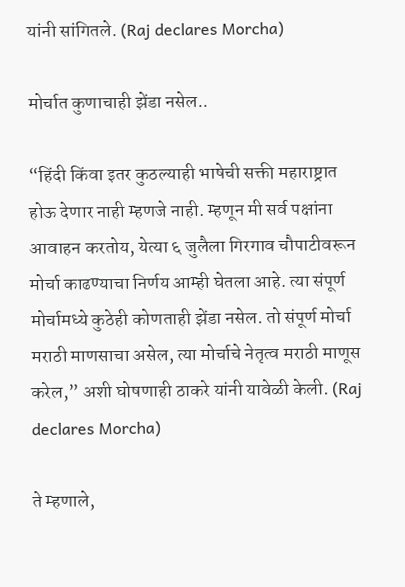यांनी सांगितले. (Raj declares Morcha)

मोर्चात कुणाचाही झेंडा नसेल..

“हिंदी किंवा इतर कुठल्याही भाषेची सक्ती महाराष्ट्रात होऊ देणार नाही म्हणजे नाही. म्हणून मी सर्व पक्षांना आवाहन करतोय, येत्या ६ जुलैला गिरगाव चौपाटीवरून मोर्चा काढण्याचा निर्णय आम्ही घेतला आहे. त्या संपूर्ण मोर्चामध्ये कुठेही कोणताही झेंडा नसेल. तो संपूर्ण मोर्चा मराठी माणसाचा असेल, त्या मोर्चाचे नेतृत्व मराठी माणूस करेल,” अशी घोषणाही ठाकरे यांनी यावेळी केली. (Raj declares Morcha)

ते म्हणाले,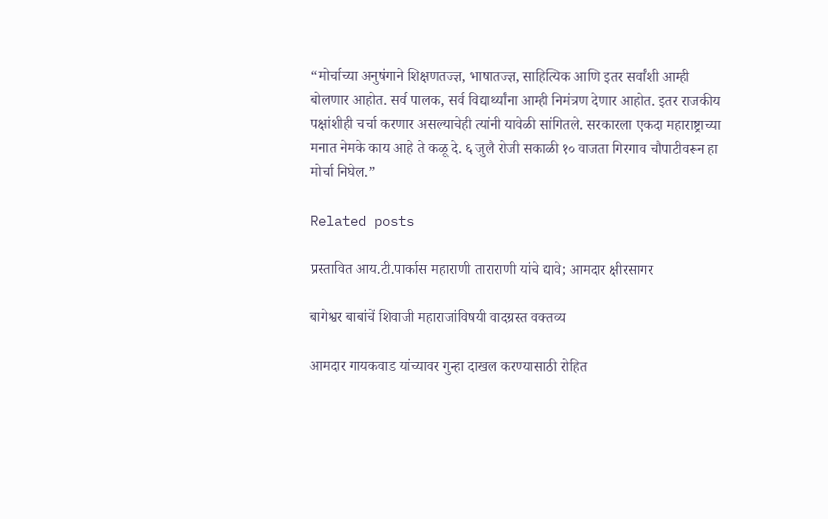“मोर्चाच्या अनुषंगाने शिक्षणतज्ज्ञ, भाषातज्ज्ञ, साहित्यिक आणि इतर सर्वांशी आम्ही बोलणार आहोत. सर्व पालक, सर्व विद्यार्थ्यांना आम्ही निमंत्रण देणार आहोत. इतर राजकीय पक्षांशीही चर्चा करणार असल्याचेही त्यांनी यावेळी सांगितले. सरकारला एकदा महाराष्ट्राच्या मनात नेमके काय आहे ते कळू दे. ६ जुलै रोजी सकाळी १० वाजता गिरगाव चौपाटीवरून हा मोर्चा निघेल.”

Related posts

प्रस्तावित आय.टी.पार्कास महाराणी ताराराणी यांचे द्यावे; आमदार क्षीरसागर

बागेश्वर बाबांचें शिवाजी महाराजांविषयी वादग्रस्त वक्तव्य

आमदार गायकवाड यांच्यावर गुन्हा दाखल करण्यासाठी रोहित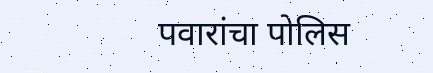पवारांचा पोलिस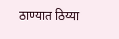ठाण्यात ठिय्या